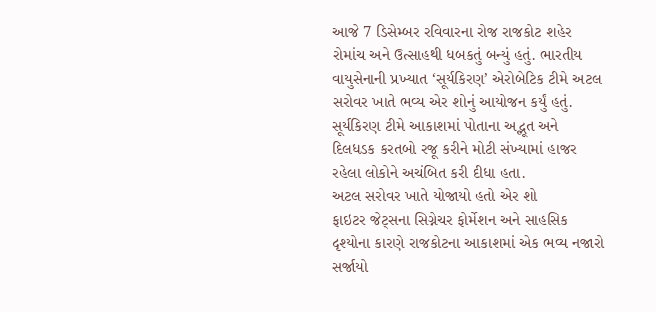આજે 7 ડિસેમ્બર રવિવારના રોજ રાજકોટ શહેર રોમાંચ અને ઉત્સાહથી ધબકતું બન્યું હતું. ભારતીય વાયુસેનાની પ્રખ્યાત ‘સૂર્યકિરણ’ એરોબેટિક ટીમે અટલ સરોવર ખાતે ભવ્ય એર શોનું આયોજન કર્યું હતું. સૂર્યકિરણ ટીમે આકાશમાં પોતાના અદ્ભૂત અને દિલધડક કરતબો રજૂ કરીને મોટી સંખ્યામાં હાજર રહેલા લોકોને અચંબિત કરી દીધા હતા.
અટલ સરોવર ખાતે યોજાયો હતો એર શો
ફાઇટર જેટ્સના સિગ્નેચર ફોર્મેશન અને સાહસિક દૃશ્યોના કારણે રાજકોટના આકાશમાં એક ભવ્ય નજારો સર્જાયો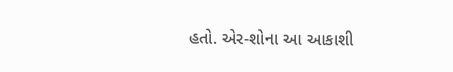હતો. એર-શોના આ આકાશી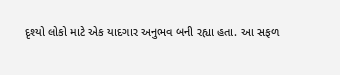દૃશ્યો લોકો માટે એક યાદગાર અનુભવ બની રહ્યા હતા. આ સફળ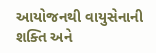આયોજનથી વાયુસેનાની શક્તિ અને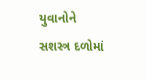યુવાનોને સશસ્ત્ર દળોમાં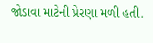જોડાવા માટેની પ્રેરણા મળી હતી.